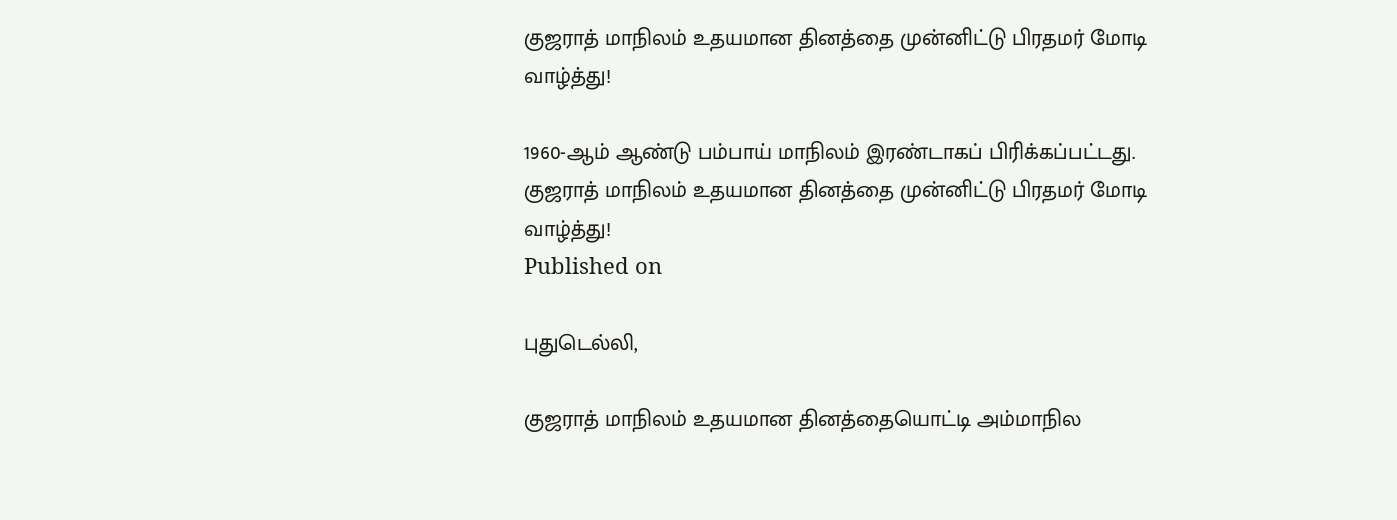குஜராத் மாநிலம் உதயமான தினத்தை முன்னிட்டு பிரதமர் மோடி வாழ்த்து!

1960-ஆம் ஆண்டு பம்பாய் மாநிலம் இரண்டாகப் பிரிக்கப்பட்டது.
குஜராத் மாநிலம் உதயமான தினத்தை முன்னிட்டு பிரதமர் மோடி வாழ்த்து!
Published on

புதுடெல்லி,

குஜராத் மாநிலம் உதயமான தினத்தையொட்டி அம்மாநில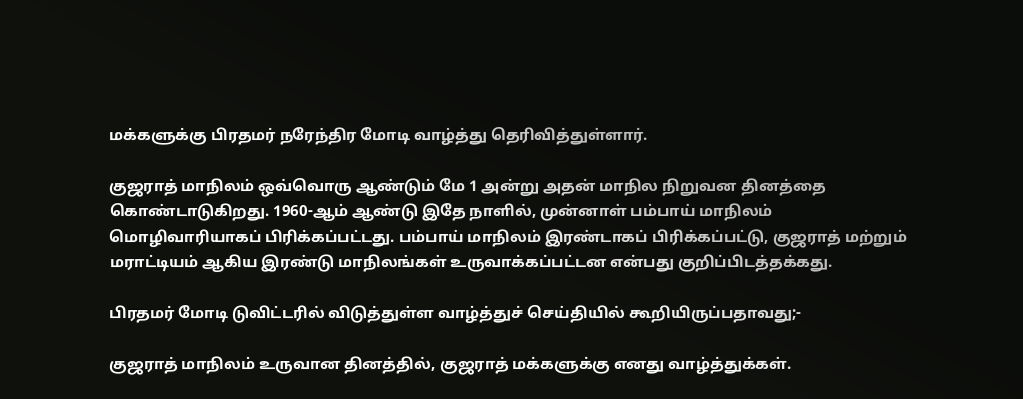மக்களுக்கு பிரதமர் நரேந்திர மோடி வாழ்த்து தெரிவித்துள்ளார்.

குஜராத் மாநிலம் ஒவ்வொரு ஆண்டும் மே 1 அன்று அதன் மாநில நிறுவன தினத்தை கொண்டாடுகிறது. 1960-ஆம் ஆண்டு இதே நாளில், முன்னாள் பம்பாய் மாநிலம் மொழிவாரியாகப் பிரிக்கப்பட்டது. பம்பாய் மாநிலம் இரண்டாகப் பிரிக்கப்பட்டு, குஜராத் மற்றும் மராட்டியம் ஆகிய இரண்டு மாநிலங்கள் உருவாக்கப்பட்டன என்பது குறிப்பிடத்தக்கது.

பிரதமர் மோடி டுவிட்டரில் விடுத்துள்ள வாழ்த்துச் செய்தியில் கூறியிருப்பதாவது;-

குஜராத் மாநிலம் உருவான தினத்தில், குஜராத் மக்களுக்கு எனது வாழ்த்துக்கள்.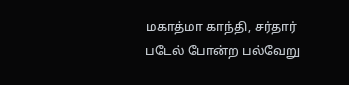மகாத்மா காந்தி, சர்தார் படேல் போன்ற பல்வேறு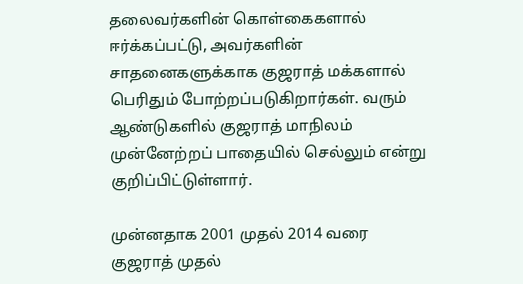தலைவர்களின் கொள்கைகளால் ஈர்க்கப்பட்டு, அவர்களின் சாதனைகளுக்காக குஜராத் மக்களால் பெரிதும் போற்றப்படுகிறார்கள். வரும் ஆண்டுகளில் குஜராத் மாநிலம் முன்னேற்றப் பாதையில் செல்லும் என்று குறிப்பிட்டுள்ளார்.

முன்னதாக 2001 முதல் 2014 வரை குஜராத் முதல்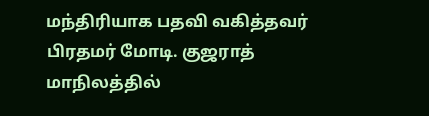மந்திரியாக பதவி வகித்தவர் பிரதமர் மோடி. குஜராத் மாநிலத்தில்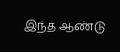இந்த ஆண்டு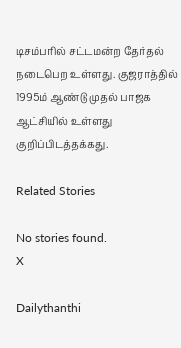டிசம்பரில் சட்டமன்ற தேர்தல் நடைபெற உள்ளது. குஜராத்தில் 1995ம் ஆண்டு முதல் பாஜக ஆட்சியில் உள்ளது குறிப்பிடத்தக்கது.

Related Stories

No stories found.
X

Dailythanthi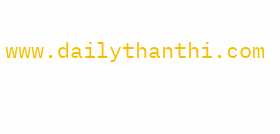www.dailythanthi.com